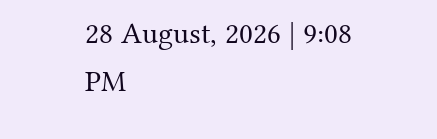28 August, 2026 | 9:08 PM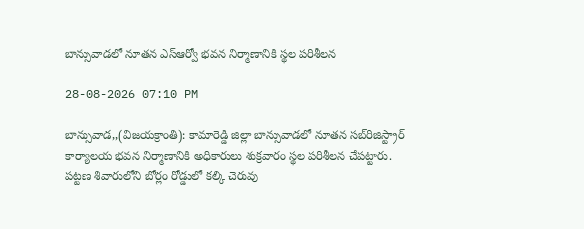బాన్సువాడలో నూతన ఎస్ఆర్వో భవన నిర్మాణానికి స్థల పరిశీలన

28-08-2026 07:10 PM

బాన్సువాడ,,(విజయక్రాంతి): కామారెడ్డి జిల్లా బాన్సువాడలో నూతన సబ్‌రిజిస్ట్రార్ కార్యాలయ భవన నిర్మాణానికి అధికారులు శుక్రవారం స్థల పరిశీలన చేపట్టారు. పట్టణ శివారులోని బోర్లం రోడ్డులో కల్కి చెరువు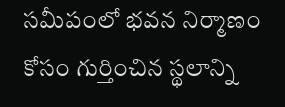సమీపంలో భవన నిర్మాణం కోసం గుర్తించిన స్థలాన్ని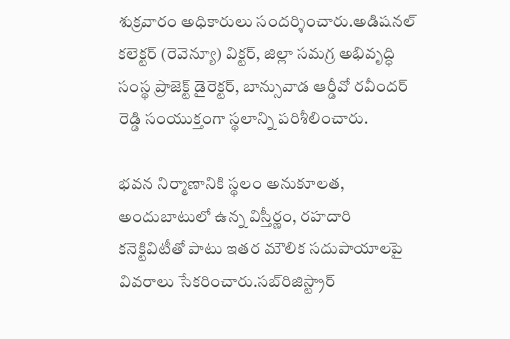శుక్రవారం అధికారులు సందర్శించారు.అడిషనల్ కలెక్టర్ (రెవెన్యూ) విక్టర్, జిల్లా సమగ్ర అభివృద్ధి సంస్థ ప్రాజెక్ట్ డైరెక్టర్, బాన్సువాడ ఆర్డీవో రవీందర్ రెడ్డి సంయుక్తంగా స్థలాన్ని పరిశీలించారు.

భవన నిర్మాణానికి స్థలం అనుకూలత, అందుబాటులో ఉన్న విస్తీర్ణం, రహదారి కనెక్టివిటీతో పాటు ఇతర మౌలిక సదుపాయాలపై వివరాలు సేకరించారు.సబ్‌రిజిస్ట్రార్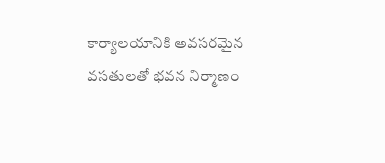కార్యాలయానికి అవసరమైన వసతులతో భవన నిర్మాణం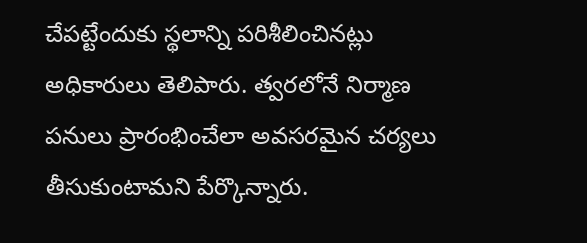చేపట్టేందుకు స్థలాన్ని పరిశీలించినట్లు అధికారులు తెలిపారు. త్వరలోనే నిర్మాణ పనులు ప్రారంభించేలా అవసరమైన చర్యలు తీసుకుంటామని పేర్కొన్నారు.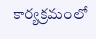కార్యక్రమంలో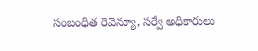సంబంధిత రెవెన్యూ, సర్వే అధికారులు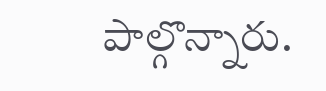పాల్గొన్నారు.